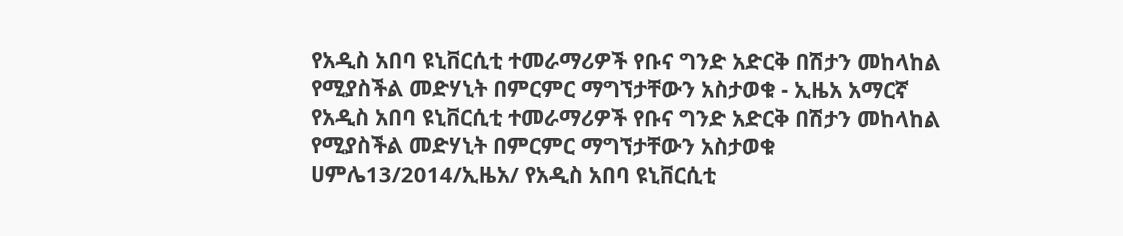የአዲስ አበባ ዩኒቨርሲቲ ተመራማሪዎች የቡና ግንድ አድርቅ በሽታን መከላከል የሚያስችል መድሃኒት በምርምር ማግኘታቸውን አስታወቁ - ኢዜአ አማርኛ
የአዲስ አበባ ዩኒቨርሲቲ ተመራማሪዎች የቡና ግንድ አድርቅ በሽታን መከላከል የሚያስችል መድሃኒት በምርምር ማግኘታቸውን አስታወቁ
ሀምሌ13/2014/ኢዜአ/ የአዲስ አበባ ዩኒቨርሲቲ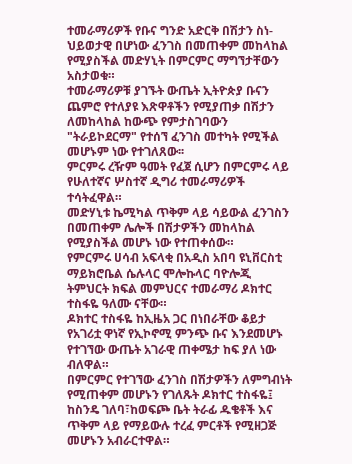ተመራማሪዎች የቡና ግንድ አድርቅ በሽታን ስነ-ህይወታዊ በሆነው ፈንገስ በመጠቀም መከላከል የሚያስችል መድሃኒት በምርምር ማግኘታቸውን አስታወቁ።
ተመራማሪዎቹ ያገኙት ውጤት ኢትዮጵያ ቡናን ጨምሮ የተለያዩ እጽዋቶችን የሚያጠቃ በሽታን ለመከላከል ከውጭ የምታስገባውን "ትራይኮደርማ" የተሰኘ ፈንገስ መተካት የሚችል መሆኑም ነው የተገለጸው፡፡
ምርምሩ ረዥም ዓመት የፈጀ ሲሆን በምርምሩ ላይ የሁለተኛና ሦስተኛ ዲግሪ ተመራማሪዎች ተሳትፈዋል።
መድሃኒቱ ኬሚካል ጥቅም ላይ ሳይውል ፈንገስን በመጠቀም ሌሎች በሽታዎችን መከላከል የሚያስችል መሆኑ ነው የተጠቀሰው።
የምርምሩ ሀሳብ አፍላቂ በአዲስ አበባ ዩኒቨርስቲ ማይክሮቤል ሴሉላር ሞሎኩላር ባዮሎጂ ትምህርት ክፍል መምህርና ተመራማሪ ዶክተር ተስፋዬ ዓለሙ ናቸው።
ዶክተር ተስፋዬ ከኢዜአ ጋር በነበራቸው ቆይታ የአገሪቷ ዋነኛ የኢኮኖሚ ምንጭ ቡና እንደመሆኑ የተገኘው ውጤት አገራዊ ጠቀሜታ ከፍ ያለ ነው ብለዋል።
በምርምር የተገኘው ፈንገስ በሽታዎችን ለምግብነት የሚጠቀም መሆኑን የገለጹት ዶክተር ተስፋዬ፤ ከስንዴ ገለባ፣ከወፍጮ ቤት ትራፊ ዱቄቶች እና ጥቅም ላይ የማይውሉ ተረፈ ምርቶች የሚዘጋጅ መሆኑን አብራርተዋል።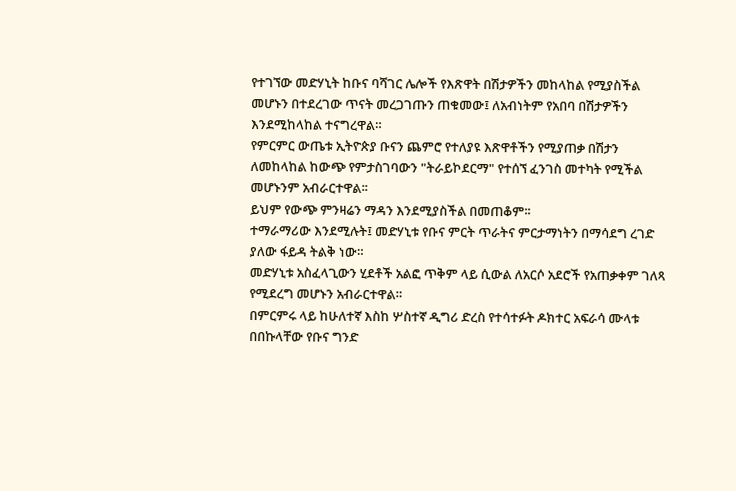የተገኘው መድሃኒት ከቡና ባሻገር ሌሎች የእጽዋት በሽታዎችን መከላከል የሚያስችል መሆኑን በተደረገው ጥናት መረጋገጡን ጠቁመው፤ ለአብነትም የአበባ በሽታዎችን እንደሚከላከል ተናግረዋል።
የምርምር ውጤቱ ኢትዮጵያ ቡናን ጨምሮ የተለያዩ እጽዋቶችን የሚያጠቃ በሽታን ለመከላከል ከውጭ የምታስገባውን "ትራይኮደርማ" የተሰኘ ፈንገስ መተካት የሚችል መሆኑንም አብራርተዋል፡፡
ይህም የውጭ ምንዛሬን ማዳን እንደሚያስችል በመጠቆም፡፡
ተማራማሪው እንደሚሉት፤ መድሃኒቱ የቡና ምርት ጥራትና ምርታማነትን በማሳደግ ረገድ ያለው ፋይዳ ትልቅ ነው።
መድሃኒቱ አስፈላጊውን ሂደቶች አልፎ ጥቅም ላይ ሲውል ለአርሶ አደሮች የአጠቃቀም ገለጻ የሚደረግ መሆኑን አብራርተዋል።
በምርምሩ ላይ ከሁለተኛ እስከ ሦስተኛ ዲግሪ ድረስ የተሳተፉት ዶክተር አፍራሳ ሙላቱ በበኩላቸው የቡና ግንድ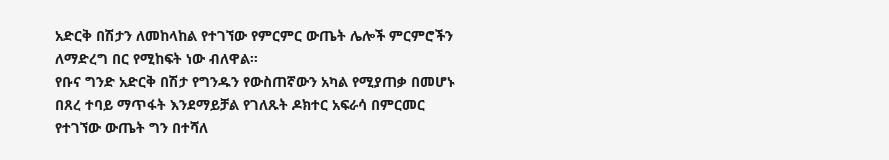አድርቅ በሽታን ለመከላከል የተገኘው የምርምር ውጤት ሌሎች ምርምሮችን ለማድረግ በር የሚከፍት ነው ብለዋል።
የቡና ግንድ አድርቅ በሽታ የግንዱን የውስጠኛውን አካል የሚያጠቃ በመሆኑ በጸረ ተባይ ማጥፋት እንደማይቻል የገለጹት ዶክተር አፍራሳ በምርመር የተገኘው ውጤት ግን በተሻለ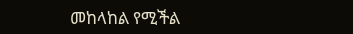መከላከል የሚችል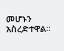መሆኑን አስረድተዋል።